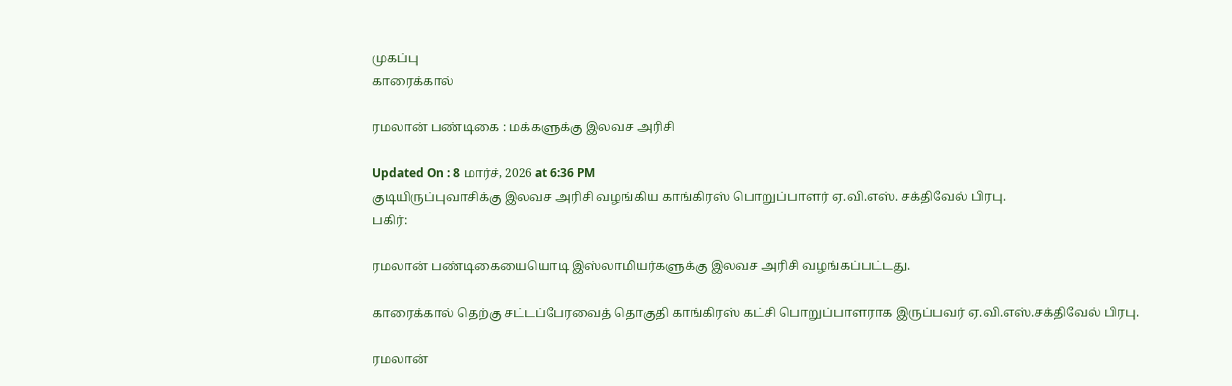முகப்பு
காரைக்கால்

ரமலான் பண்டிகை : மக்களுக்கு இலவச அரிசி

Updated On : 8 மார்ச், 2026 at 6:36 PM
குடியிருப்புவாசிக்கு இலவச அரிசி வழங்கிய காங்கிரஸ் பொறுப்பாளர் ஏ.வி.எஸ். சக்திவேல் பிரபு.
பகிர்:

ரமலான் பண்டிகையையொடி இஸ்லாமியர்களுக்கு இலவச அரிசி வழங்கப்பட்டது.

காரைக்கால் தெற்கு சட்டப்பேரவைத் தொகுதி காங்கிரஸ் கட்சி பொறுப்பாளராக இருப்பவர் ஏ.வி.எஸ்.சக்திவேல் பிரபு.

ரமலான்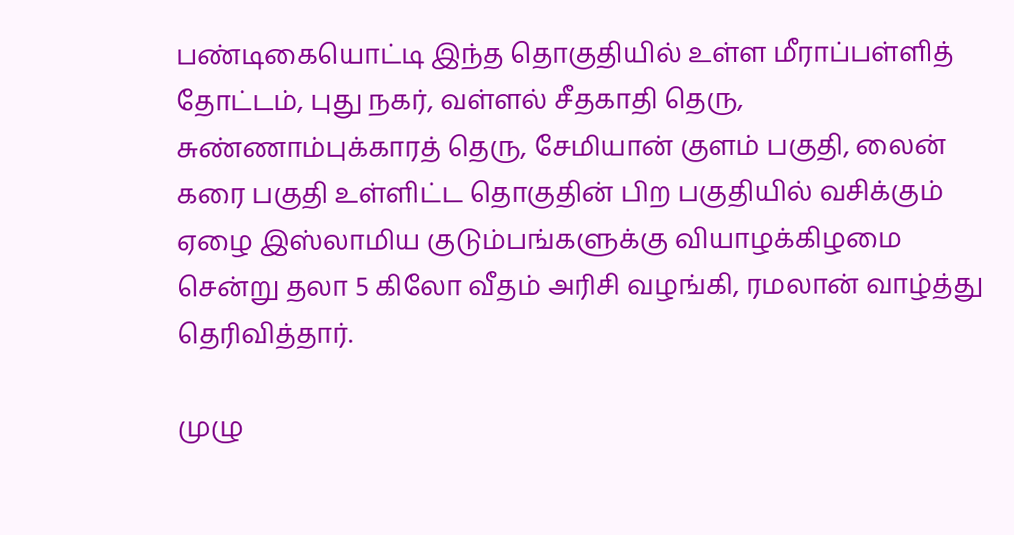பண்டிகையொட்டி இந்த தொகுதியில் உள்ள மீராப்பள்ளித் தோட்டம், புது நகர், வள்ளல் சீதகாதி தெரு, சுண்ணாம்புக்காரத் தெரு, சேமியான் குளம் பகுதி, லைன் கரை பகுதி உள்ளிட்ட தொகுதின் பிற பகுதியில் வசிக்கும் ஏழை இஸ்லாமிய குடும்பங்களுக்கு வியாழக்கிழமை சென்று தலா 5 கிலோ வீதம் அரிசி வழங்கி, ரமலான் வாழ்த்து தெரிவித்தார்.

முழு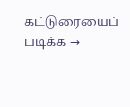கட்டுரையைப் படிக்க →